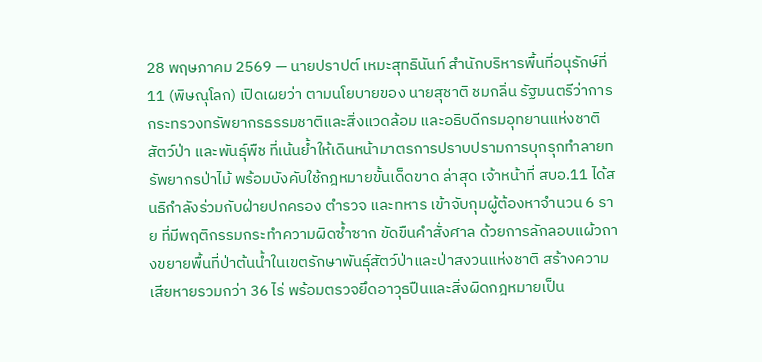28 พฤษภาคม 2569 — นายปราปต์ เหมะสุทธินันท์ สำนักบริหารพื้นที่อนุรักษ์ที่ 11 (พิษณุโลก) เปิดเผยว่า ตามนโยบายของ นายสุชาติ ชมกลิ่น รัฐมนตรีว่าการกระทรวงทรัพยากรธรรมชาติและสิ่งแวดล้อม และอธิบดีกรมอุทยานแห่งชาติ สัตว์ป่า และพันธุ์พืช ที่เน้นย้ำให้เดินหน้ามาตรการปราบปรามการบุกรุกทำลายทรัพยากรป่าไม้ พร้อมบังคับใช้กฎหมายขั้นเด็ดขาด ล่าสุด เจ้าหน้าที่ สบอ.11 ได้สนธิกำลังร่วมกับฝ่ายปกครอง ตำรวจ และทหาร เข้าจับกุมผู้ต้องหาจำนวน 6 ราย ที่มีพฤติกรรมกระทำความผิดซ้ำซาก ขัดขืนคำสั่งศาล ด้วยการลักลอบแผ้วถางขยายพื้นที่ป่าต้นน้ำในเขตรักษาพันธุ์สัตว์ป่าและป่าสงวนแห่งชาติ สร้างความเสียหายรวมกว่า 36 ไร่ พร้อมตรวจยึดอาวุธปืนและสิ่งผิดกฎหมายเป็น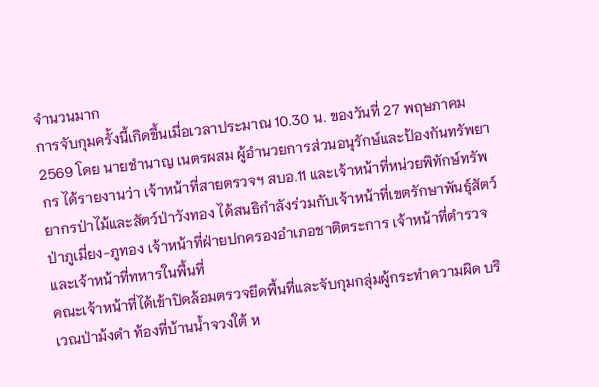จำนวนมาก
การจับกุมครั้งนี้เกิดขึ้นเมื่อเวลาประมาณ 10.30 น. ของวันที่ 27 พฤษภาคม 2569 โดย นายชำนาญ เนตรผสม ผู้อำนวยการส่วนอนุรักษ์และป้องกันทรัพยากร ได้รายงานว่า เจ้าหน้าที่สายตรวจฯ สบอ.11 และเจ้าหน้าที่หน่วยพิทักษ์ทรัพยากรป่าไม้และสัตว์ป่าวังทอง ได้สนธิกำลังร่วมกับเจ้าหน้าที่เขตรักษาพันธุ์สัตว์ป่าภูเมี่ยง-ภูทอง เจ้าหน้าที่ฝ่ายปกครองอำเภอชาติตระการ เจ้าหน้าที่ตำรวจ และเจ้าหน้าที่ทหารในพื้นที่
คณะเจ้าหน้าที่ได้เข้าปิดล้อมตรวจยึดพื้นที่และจับกุมกลุ่มผู้กระทำความผิด บริเวณป่าม้งดำ ท้องที่บ้านน้ำจวงใต้ ห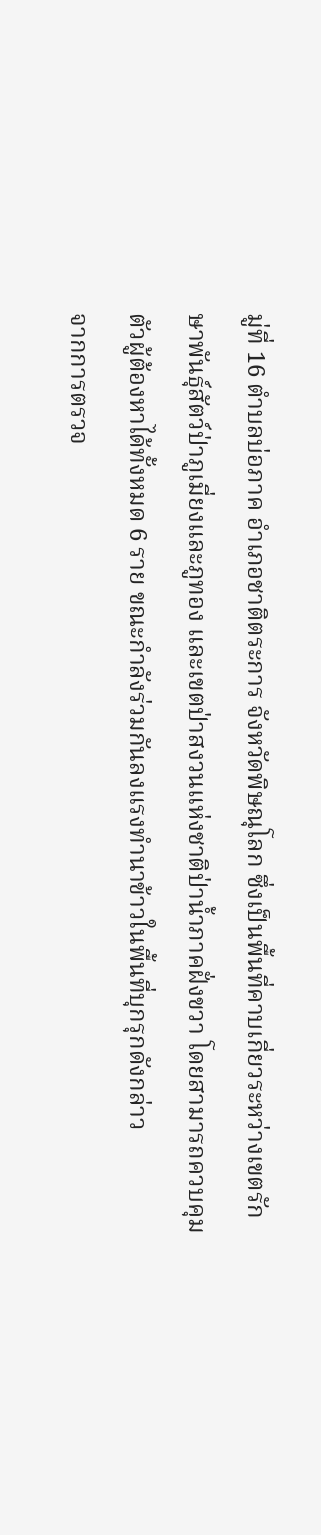มู่ที่ 16 ตำบลบ่อภาค อำเภอชาติตระการ จังหวัดพิษณุโลก ซึ่งเป็นพื้นที่คาบเกี่ยวระหว่างเขตรักษาพันธุ์สัตว์ป่าภูเมี่ยงและภูทอง และเขตป่าสงวนแห่งชาติป่าน้ำภาคฝั่งขวา โดยสามารถควบคุมตัวผู้ต้องหาได้ทั้งหมด 6 ราย ขณะกำลังร่วมกันลงแรงทำนาข้าวในพื้นที่บุกรุกดังกล่าว
จากการตรวจ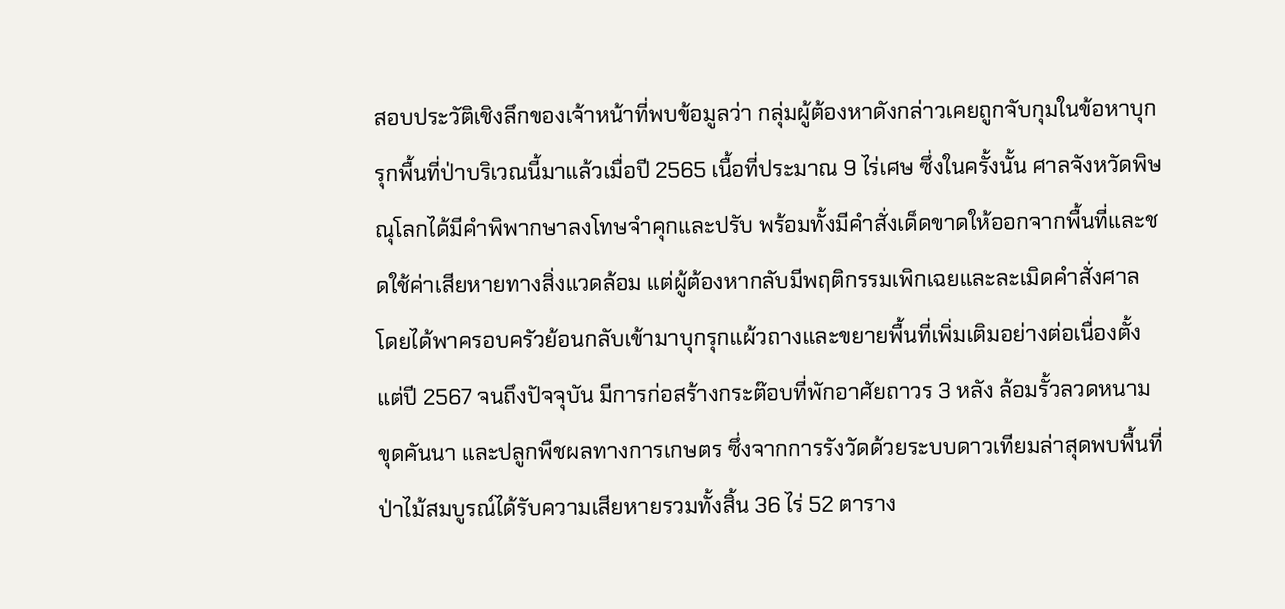สอบประวัติเชิงลึกของเจ้าหน้าที่พบข้อมูลว่า กลุ่มผู้ต้องหาดังกล่าวเคยถูกจับกุมในข้อหาบุกรุกพื้นที่ป่าบริเวณนี้มาแล้วเมื่อปี 2565 เนื้อที่ประมาณ 9 ไร่เศษ ซึ่งในครั้งนั้น ศาลจังหวัดพิษณุโลกได้มีคำพิพากษาลงโทษจำคุกและปรับ พร้อมทั้งมีคำสั่งเด็ดขาดให้ออกจากพื้นที่และชดใช้ค่าเสียหายทางสิ่งแวดล้อม แต่ผู้ต้องหากลับมีพฤติกรรมเพิกเฉยและละเมิดคำสั่งศาล โดยได้พาครอบครัวย้อนกลับเข้ามาบุกรุกแผ้วถางและขยายพื้นที่เพิ่มเติมอย่างต่อเนื่องตั้งแต่ปี 2567 จนถึงปัจจุบัน มีการก่อสร้างกระต๊อบที่พักอาศัยถาวร 3 หลัง ล้อมรั้วลวดหนาม ขุดคันนา และปลูกพืชผลทางการเกษตร ซึ่งจากการรังวัดด้วยระบบดาวเทียมล่าสุดพบพื้นที่ป่าไม้สมบูรณ์ได้รับความเสียหายรวมทั้งสิ้น 36 ไร่ 52 ตาราง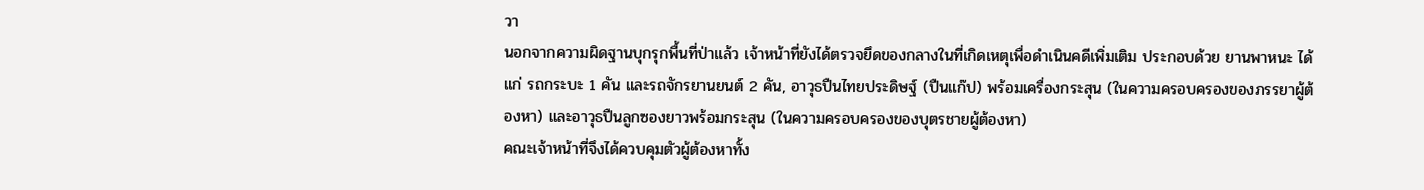วา
นอกจากความผิดฐานบุกรุกพื้นที่ป่าแล้ว เจ้าหน้าที่ยังได้ตรวจยึดของกลางในที่เกิดเหตุเพื่อดำเนินคดีเพิ่มเติม ประกอบด้วย ยานพาหนะ ได้แก่ รถกระบะ 1 คัน และรถจักรยานยนต์ 2 คัน, อาวุธปืนไทยประดิษฐ์ (ปืนแก๊ป) พร้อมเครื่องกระสุน (ในความครอบครองของภรรยาผู้ต้องหา) และอาวุธปืนลูกซองยาวพร้อมกระสุน (ในความครอบครองของบุตรชายผู้ต้องหา)
คณะเจ้าหน้าที่จึงได้ควบคุมตัวผู้ต้องหาทั้ง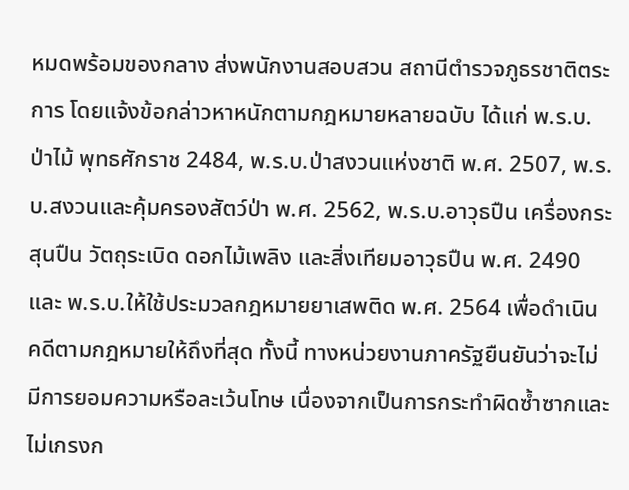หมดพร้อมของกลาง ส่งพนักงานสอบสวน สถานีตำรวจภูธรชาติตระการ โดยแจ้งข้อกล่าวหาหนักตามกฎหมายหลายฉบับ ได้แก่ พ.ร.บ.ป่าไม้ พุทธศักราช 2484, พ.ร.บ.ป่าสงวนแห่งชาติ พ.ศ. 2507, พ.ร.บ.สงวนและคุ้มครองสัตว์ป่า พ.ศ. 2562, พ.ร.บ.อาวุธปืน เครื่องกระสุนปืน วัตถุระเบิด ดอกไม้เพลิง และสิ่งเทียมอาวุธปืน พ.ศ. 2490 และ พ.ร.บ.ให้ใช้ประมวลกฎหมายยาเสพติด พ.ศ. 2564 เพื่อดำเนินคดีตามกฎหมายให้ถึงที่สุด ทั้งนี้ ทางหน่วยงานภาครัฐยืนยันว่าจะไม่มีการยอมความหรือละเว้นโทษ เนื่องจากเป็นการกระทำผิดซ้ำซากและไม่เกรงก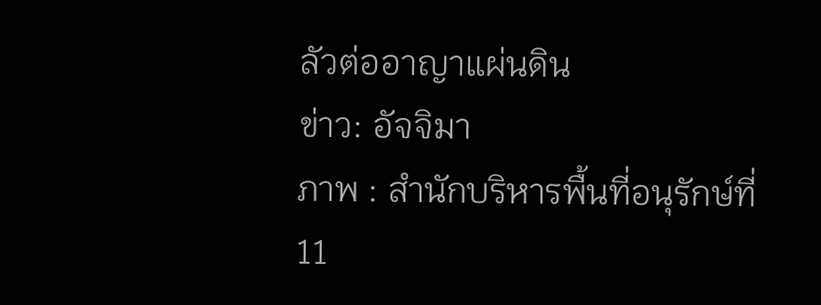ลัวต่ออาญาแผ่นดิน
ข่าว: อัจจิมา
ภาพ : สำนักบริหารพื้นที่อนุรักษ์ที่ 11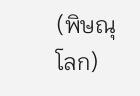(พิษณุโลก)